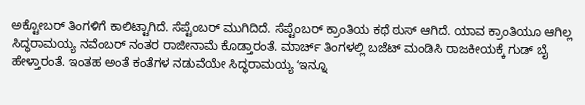ಅಕ್ಟೋಬರ್ ತಿಂಗಳಿಗೆ ಕಾಲಿಟ್ಟಾಗಿದೆ. ಸೆಪ್ಟೆಂಬರ್ ಮುಗಿದಿದೆ. ಸೆಪ್ಟೆಂಬರ್ ಕ್ರಾಂತಿಯ ಕಥೆ ಠುಸ್ ಆಗಿದೆ. ಯಾವ ಕ್ರಾಂತಿಯೂ ಆಗಿಲ್ಲ ಸಿದ್ಧರಾಮಯ್ಯ ನವೆಂಬರ್ ನಂತರ ರಾಜೀನಾಮೆ ಕೊಡ್ತಾರಂತೆ. ಮಾರ್ಚ್ ತಿಂಗಳಲ್ಲಿ ಬಜೆಟ್ ಮಂಡಿಸಿ ರಾಜಕೀಯಕ್ಕೆ ಗುಡ್ ಬೈ ಹೇಳ್ತಾರಂತೆ. ಇಂತಹ ಅಂತೆ ಕಂತೆಗಳ ನಡುವೆಯೇ ಸಿದ್ಧರಾಮಯ್ಯ ʻಇನ್ನೂ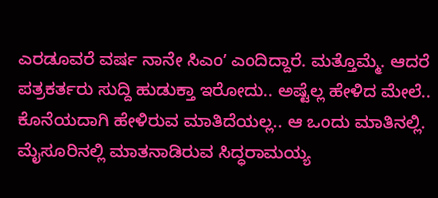ಎರಡೂವರೆ ವರ್ಷ ನಾನೇ ಸಿಎಂʼ ಎಂದಿದ್ದಾರೆ. ಮತ್ತೊಮ್ಮೆ. ಆದರೆ ಪತ್ರಕರ್ತರು ಸುದ್ದಿ ಹುಡುಕ್ತಾ ಇರೋದು.. ಅಷ್ಟೆಲ್ಲ ಹೇಳಿದ ಮೇಲೆ.. ಕೊನೆಯದಾಗಿ ಹೇಳಿರುವ ಮಾತಿದೆಯಲ್ಲ.. ಆ ಒಂದು ಮಾತಿನಲ್ಲಿ.
ಮೈಸೂರಿನಲ್ಲಿ ಮಾತನಾಡಿರುವ ಸಿದ್ಧರಾಮಯ್ಯ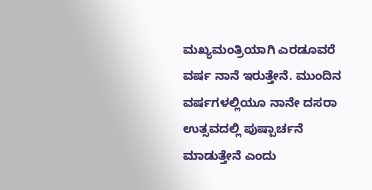ಮಖ್ಯಮಂತ್ರಿಯಾಗಿ ಎರಡೂವರೆ ವರ್ಷ ನಾನೆ ಇರುತ್ತೇನೆ. ಮುಂದಿನ ವರ್ಷಗಳಲ್ಲಿಯೂ ನಾನೇ ದಸರಾ ಉತ್ಸವದಲ್ಲಿ ಪುಷ್ಪಾರ್ಚನೆ ಮಾಡುತ್ತೇನೆ ಎಂದು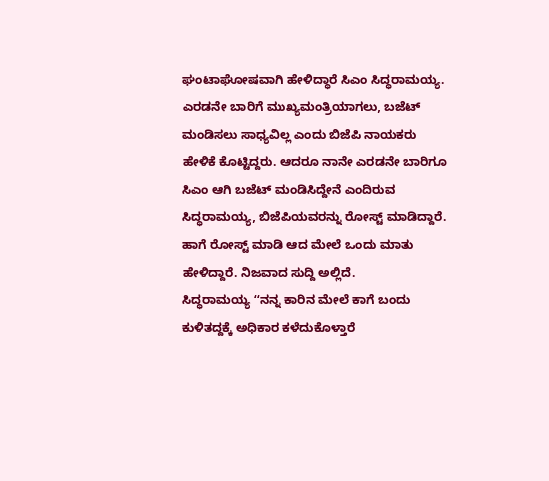ಘಂಟಾಘೋಷವಾಗಿ ಹೇಳಿದ್ಧಾರೆ ಸಿಎಂ ಸಿದ್ಧರಾಮಯ್ಯ. ಎರಡನೇ ಬಾರಿಗೆ ಮುಖ್ಯಮಂತ್ರಿಯಾಗಲು, ಬಜೆಟ್ ಮಂಡಿಸಲು ಸಾಧ್ಯವಿಲ್ಲ ಎಂದು ಬಿಜೆಪಿ ನಾಯಕರು ಹೇಳಿಕೆ ಕೊಟ್ಟಿದ್ದರು. ಆದರೂ ನಾನೇ ಎರಡನೇ ಬಾರಿಗೂ ಸಿಎಂ ಆಗಿ ಬಜೆಟ್ ಮಂಡಿಸಿದ್ದೇನೆ ಎಂದಿರುವ ಸಿದ್ಧರಾಮಯ್ಯ, ಬಿಜೆಪಿಯವರನ್ನು ರೋಸ್ಟ್ ಮಾಡಿದ್ದಾರೆ. ಹಾಗೆ ರೋಸ್ಟ್ ಮಾಡಿ ಆದ ಮೇಲೆ ಒಂದು ಮಾತು ಹೇಳಿದ್ದಾರೆ. ನಿಜವಾದ ಸುದ್ದಿ ಅಲ್ಲಿದೆ.
ಸಿದ್ಧರಾಮಯ್ಯ ʻʻನನ್ನ ಕಾರಿನ ಮೇಲೆ ಕಾಗೆ ಬಂದು ಕುಳಿತದ್ದಕ್ಕೆ ಅಧಿಕಾರ ಕಳೆದುಕೊಳ್ತಾರೆ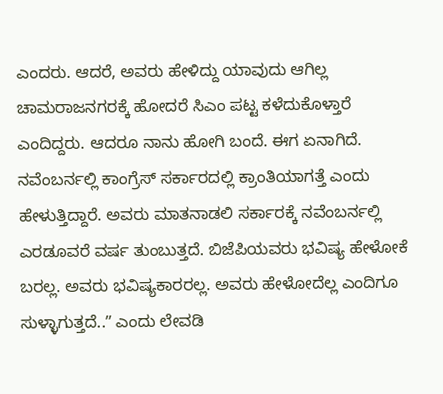ಎಂದರು. ಆದರೆ, ಅವರು ಹೇಳಿದ್ದು ಯಾವುದು ಆಗಿಲ್ಲ ಚಾಮರಾಜನಗರಕ್ಕೆ ಹೋದರೆ ಸಿಎಂ ಪಟ್ಟ ಕಳೆದುಕೊಳ್ತಾರೆ ಎಂದಿದ್ದರು. ಆದರೂ ನಾನು ಹೋಗಿ ಬಂದೆ. ಈಗ ಏನಾಗಿದೆ. ನವೆಂಬರ್ನಲ್ಲಿ ಕಾಂಗ್ರೆಸ್ ಸರ್ಕಾರದಲ್ಲಿ ಕ್ರಾಂತಿಯಾಗತ್ತೆ ಎಂದು ಹೇಳುತ್ತಿದ್ದಾರೆ. ಅವರು ಮಾತನಾಡಲಿ ಸರ್ಕಾರಕ್ಕೆ ನವೆಂಬರ್ನಲ್ಲಿ ಎರಡೂವರೆ ವರ್ಷ ತುಂಬುತ್ತದೆ. ಬಿಜೆಪಿಯವರು ಭವಿಷ್ಯ ಹೇಳೋಕೆ ಬರಲ್ಲ. ಅವರು ಭವಿಷ್ಯಕಾರರಲ್ಲ. ಅವರು ಹೇಳೋದೆಲ್ಲ ಎಂದಿಗೂ ಸುಳ್ಳಾಗುತ್ತದೆ..ʼʼ ಎಂದು ಲೇವಡಿ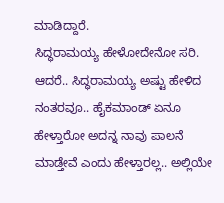ಮಾಡಿದ್ದಾರೆ.
ಸಿದ್ಧರಾಮಯ್ಯ ಹೇಳೋದೇನೋ ಸರಿ. ಆದರೆ.. ಸಿದ್ಧರಾಮಯ್ಯ ಅಷ್ಟು ಹೇಳಿದ ನಂತರವೂ.. ಹೈಕಮಾಂಡ್ ಏನೂ ಹೇಳ್ತಾರೋ ಅದನ್ನ ನಾವು ಪಾಲನೆ ಮಾಡ್ತೇವೆ ಎಂದು ಹೇಳ್ತಾರಲ್ಲ.. ಅಲ್ಲಿಯೇ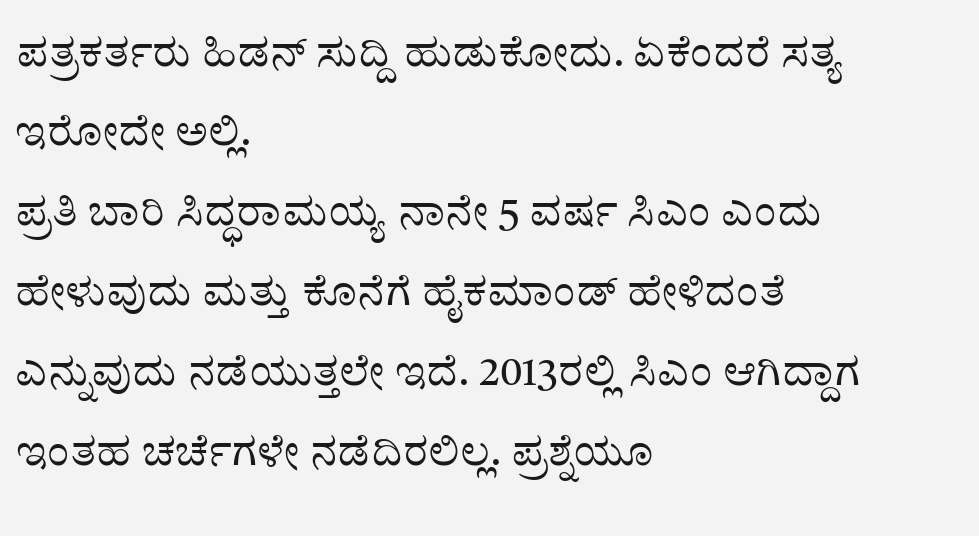ಪತ್ರಕರ್ತರು ಹಿಡನ್ ಸುದ್ದಿ ಹುಡುಕೋದು. ಏಕೆಂದರೆ ಸತ್ಯ ಇರೋದೇ ಅಲ್ಲಿ.
ಪ್ರತಿ ಬಾರಿ ಸಿದ್ಧರಾಮಯ್ಯ ನಾನೇ 5 ವರ್ಷ ಸಿಎಂ ಎಂದು ಹೇಳುವುದು ಮತ್ತು ಕೊನೆಗೆ ಹೈಕಮಾಂಡ್ ಹೇಳಿದಂತೆ ಎನ್ನುವುದು ನಡೆಯುತ್ತಲೇ ಇದೆ. 2013ರಲ್ಲಿ ಸಿಎಂ ಆಗಿದ್ದಾಗ ಇಂತಹ ಚರ್ಚೆಗಳೇ ನಡೆದಿರಲಿಲ್ಲ. ಪ್ರಶ್ನೆಯೂ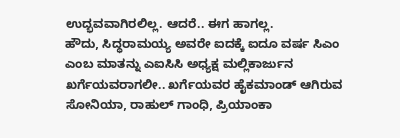ಉದ್ಭವವಾಗಿರಲಿಲ್ಲ. ಆದರೆ.. ಈಗ ಹಾಗಲ್ಲ.
ಹೌದು, ಸಿದ್ಧರಾಮಯ್ಯ ಅವರೇ ಐದಕ್ಕೆ ಐದೂ ವರ್ಷ ಸಿಎಂ ಎಂಬ ಮಾತನ್ನು ಎಐಸಿಸಿ ಅಧ್ಯಕ್ಷ ಮಲ್ಲಿಕಾರ್ಜುನ ಖರ್ಗೆಯವರಾಗಲೀ.. ಖರ್ಗೆಯವರ ಹೈಕಮಾಂಡ್ ಆಗಿರುವ ಸೋನಿಯಾ, ರಾಹುಲ್ ಗಾಂಧಿ, ಪ್ರಿಯಾಂಕಾ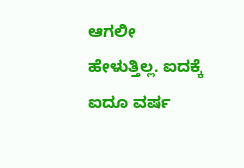ಆಗಲೀ ಹೇಳುತ್ತಿಲ್ಲ. ಐದಕ್ಕೆ ಐದೂ ವರ್ಷ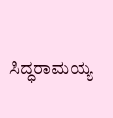ಸಿದ್ಧರಾಮಯ್ಯ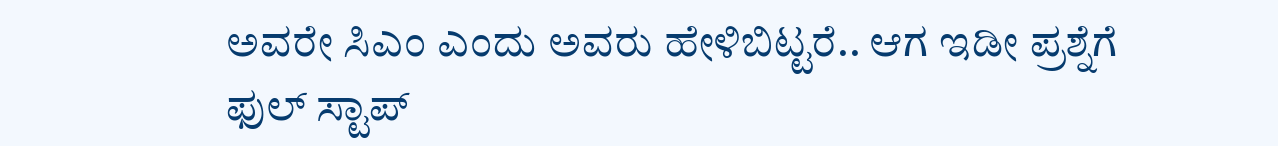ಅವರೇ ಸಿಎಂ ಎಂದು ಅವರು ಹೇಳಿಬಿಟ್ಟರೆ.. ಆಗ ಇಡೀ ಪ್ರಶ್ನೆಗೆ ಫುಲ್ ಸ್ಟಾಪ್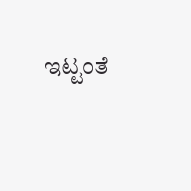ಇಟ್ಟಂತೆ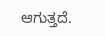ಆಗುತ್ತದೆ.